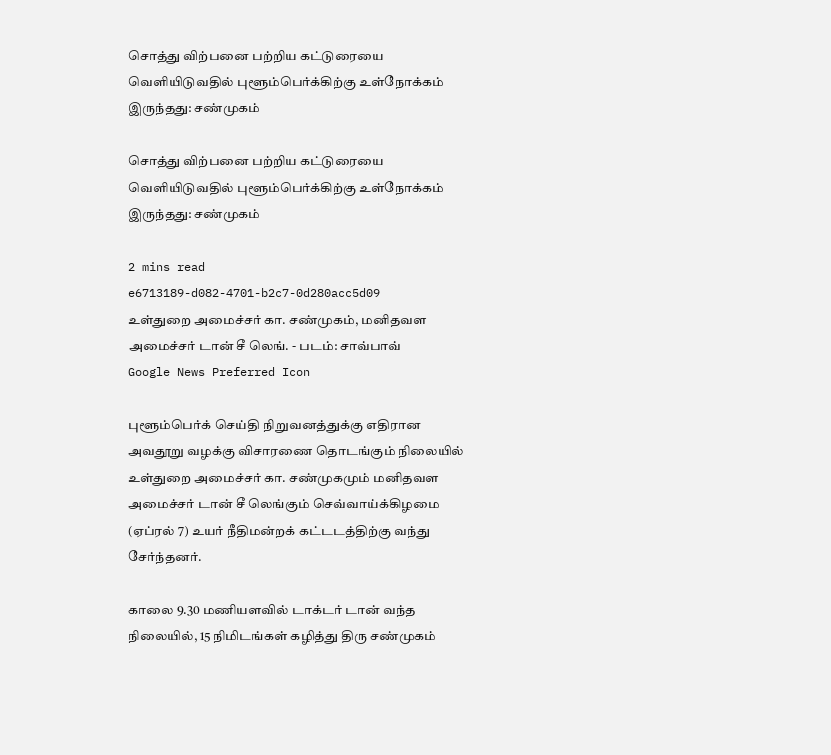சொத்து விற்பனை பற்றிய கட்டுரையை வெளியிடுவதில் புளூம்பெர்க்கிற்கு உள்நோக்கம் இருந்தது: சண்முகம்

சொத்து விற்பனை பற்றிய கட்டுரையை வெளியிடுவதில் புளூம்பெர்க்கிற்கு உள்நோக்கம் இருந்தது: சண்முகம்

2 mins read
e6713189-d082-4701-b2c7-0d280acc5d09
உள்துறை அமைச்சர் கா. சண்முகம், மனிதவள அமைச்சர் டான் சீ லெங். - படம்: சாவ்பாவ்
Google News Preferred Icon

புளூம்பெர்க் செய்தி நிறுவனத்துக்கு எதிரான அவதூறு வழக்கு விசாரணை தொடங்கும் நிலையில் உள்துறை அமைச்சர் கா. சண்முகமும் மனிதவள அமைச்சர் டான் சீ லெங்கும் செவ்வாய்க்கிழமை (ஏப்ரல் 7) உயர் நீதிமன்றக் கட்டடத்திற்கு வந்து சேர்ந்தனர்.

காலை 9.30 மணியளவில் டாக்டர் டான் வந்த நிலையில், 15 நிமிடங்கள் கழித்து திரு சண்முகம்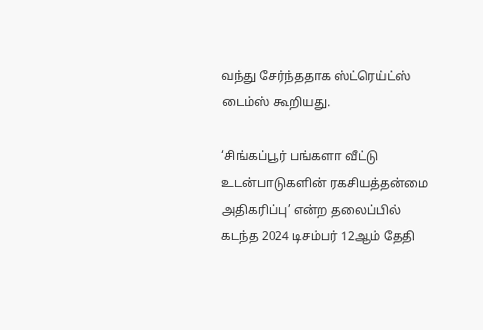வந்து சேர்ந்ததாக ஸ்ட்ரெய்ட்ஸ் டைம்ஸ் கூறியது.

‘சிங்கப்பூர் பங்களா வீட்டு உடன்பாடுகளின் ரகசியத்தன்மை அதிகரிப்பு’ என்ற தலைப்பில் கடந்த 2024 டிசம்பர் 12ஆம் தேதி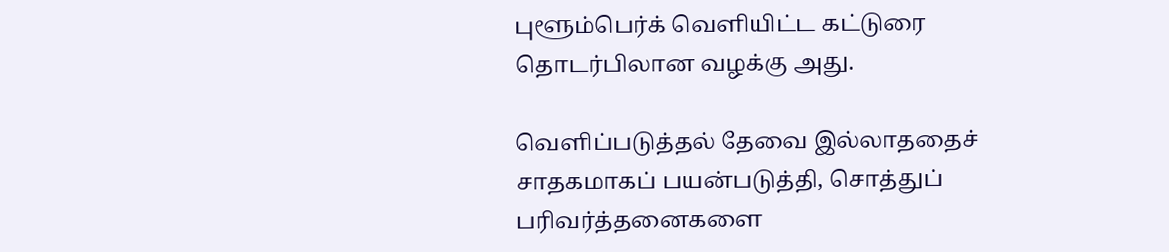புளூம்பெர்க் வெளியிட்ட கட்டுரை தொடர்பிலான வழக்கு அது.

வெளிப்படுத்தல் தேவை இல்லாததைச் சாதகமாகப் பயன்படுத்தி, சொத்துப் பரிவர்த்தனைகளை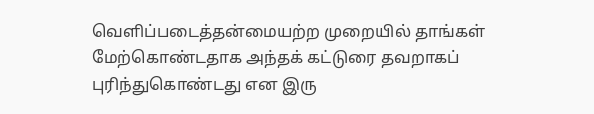வெளிப்படைத்தன்மையற்ற முறையில் தாங்கள் மேற்கொண்டதாக அந்தக் கட்டுரை தவறாகப் புரிந்துகொண்டது என இரு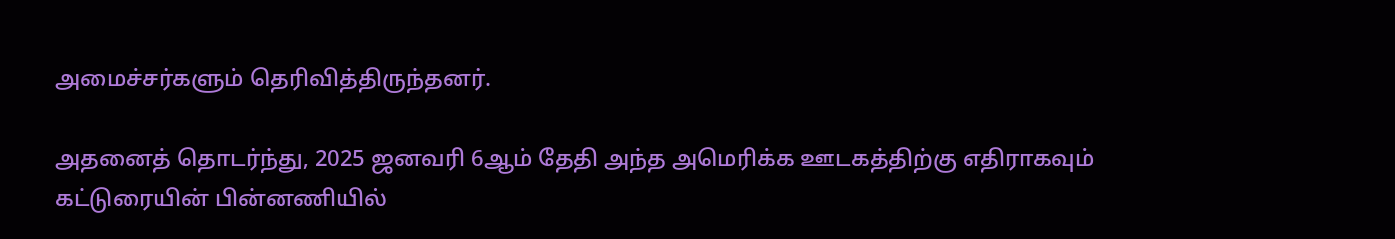அமைச்சர்களும் தெரிவித்திருந்தனர்.

அதனைத் தொடர்ந்து, 2025 ஜனவரி 6ஆம் தேதி அந்த அமெரிக்க ஊடகத்திற்கு எதிராகவும் கட்டுரையின் பின்னணியில்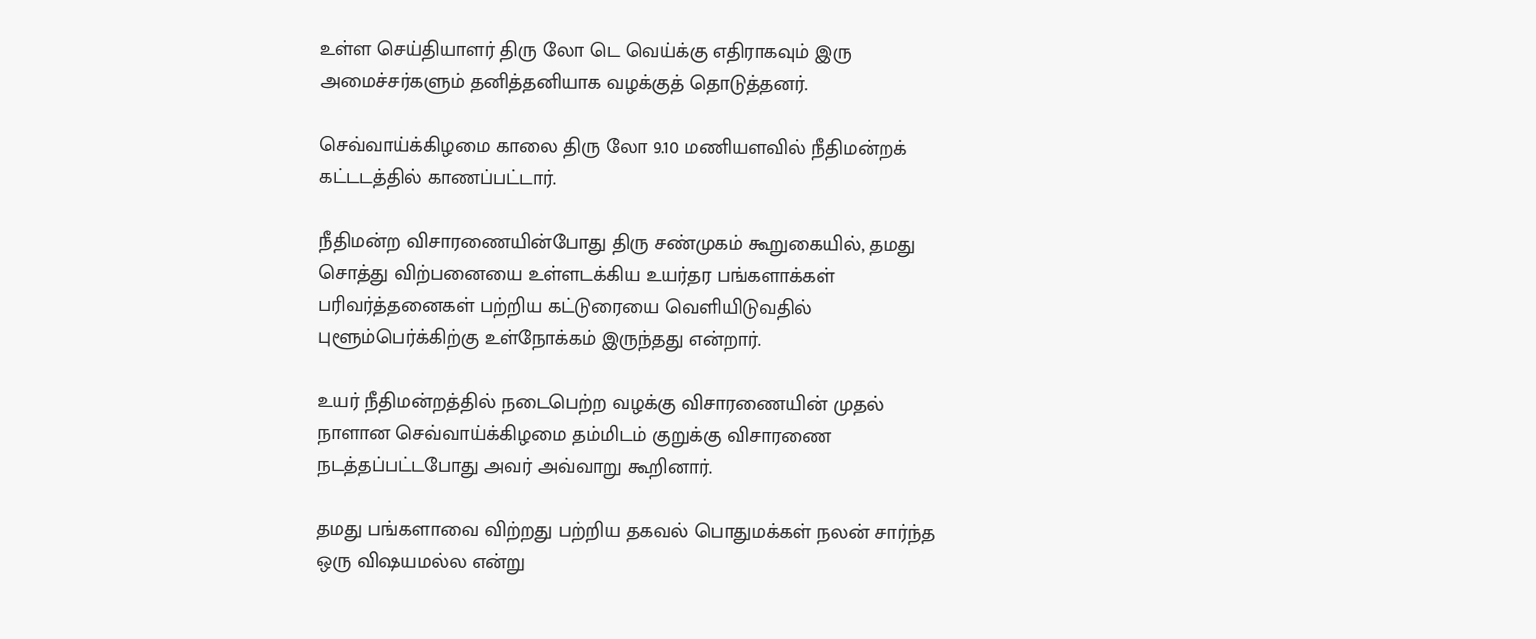உள்ள செய்தியாளர் திரு லோ டெ வெய்க்கு எதிராகவும் இரு அமைச்சர்களும் தனித்தனியாக வழக்குத் தொடுத்தனர்.

செவ்வாய்க்கிழமை காலை திரு லோ 9.10 மணியளவில் நீதிமன்றக் கட்டடத்தில் காணப்பட்டார்.

நீதிமன்ற விசாரணையின்போது திரு சண்முகம் கூறுகையில், தமது சொத்து விற்பனையை உள்ளடக்கிய உயர்தர பங்களாக்கள் பரிவர்த்தனைகள் பற்றிய கட்டுரையை வெளியிடுவதில் புளூம்பெர்க்கிற்கு உள்நோக்கம் இருந்தது என்றார்.

உயர் நீதிமன்றத்தில் நடைபெற்ற வழக்கு விசாரணையின் முதல் நாளான செவ்வாய்க்கிழமை தம்மிடம் குறுக்கு விசாரணை நடத்தப்பட்டபோது அவர் அவ்வாறு கூறினார்.

தமது பங்களாவை விற்றது பற்றிய தகவல் பொதுமக்கள் நலன் சார்ந்த ஒரு விஷயமல்ல என்று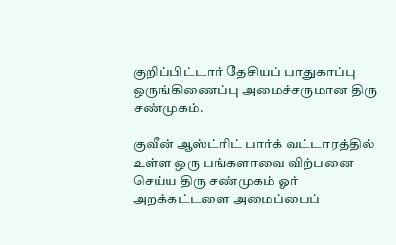குறிப்பிட்டார் தேசியப் பாதுகாப்பு ஒருங்கிணைப்பு அமைச்சருமான திரு சண்முகம்.

குவீன் ஆஸ்ட்ரிட் பார்க் வட்டாரத்தில் உள்ள ஒரு பங்களாவை விற்பனை செய்ய திரு சண்முகம் ஓர் அறக்கட்டளை அமைப்பைப்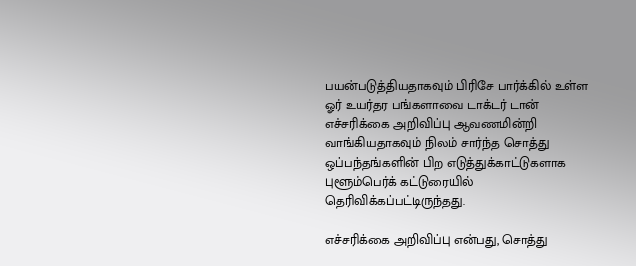பயன்படுத்தியதாகவும் பிரிசே பார்க்கில் உள்ள ஓர் உயர்தர பங்களாவை டாக்டர் டான் எச்சரிக்கை அறிவிப்பு ஆவணமின்றி வாங்கியதாகவும் நிலம் சார்ந்த சொத்து ஒப்பந்தங்களின் பிற எடுத்துக்காட்டுகளாக புளூம்பெர்க் கட்டுரையில் தெரிவிக்கப்பட்டிருந்தது.

எச்சரிக்கை அறிவிப்பு என்பது, சொத்து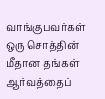வாங்குபவர்கள் ஒரு சொத்தின் மீதான தங்கள் ஆர்வத்தைப்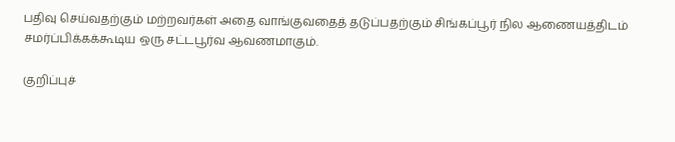பதிவு செய்வதற்கும் மற்றவர்கள் அதை வாங்குவதைத் தடுப்பதற்கும் சிங்கப்பூர் நில ஆணையத்திடம் சமர்ப்பிக்கக்கூடிய ஒரு சட்டபூர்வ ஆவணமாகும்.

குறிப்புச்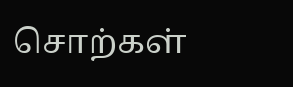சொற்கள்